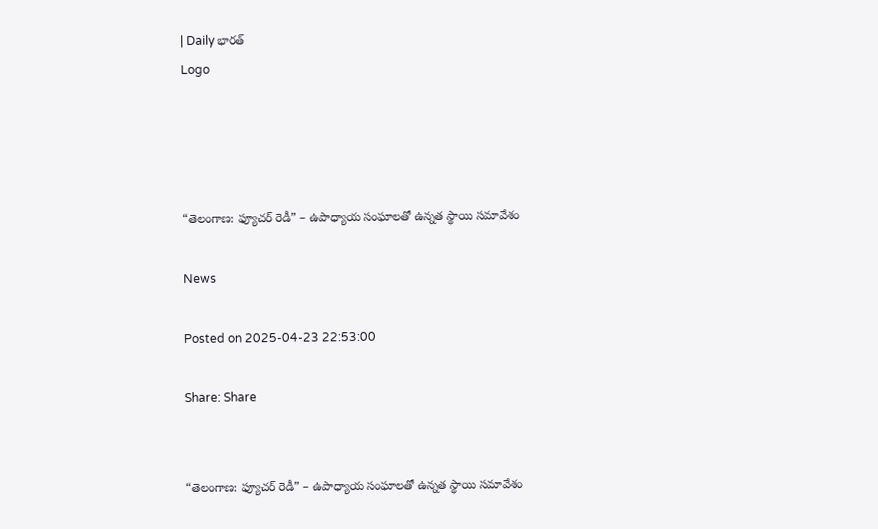| Daily భారత్
Logo




“తెలంగాణ: ఫ్యూచర్ రెడీ” – ఉపాధ్యాయ సంఘాలతో ఉన్నత స్థాయి సమావేశం

News

Posted on 2025-04-23 22:53:00

Share: Share


“తెలంగాణ: ఫ్యూచర్ రెడీ” – ఉపాధ్యాయ సంఘాలతో ఉన్నత స్థాయి సమావేశం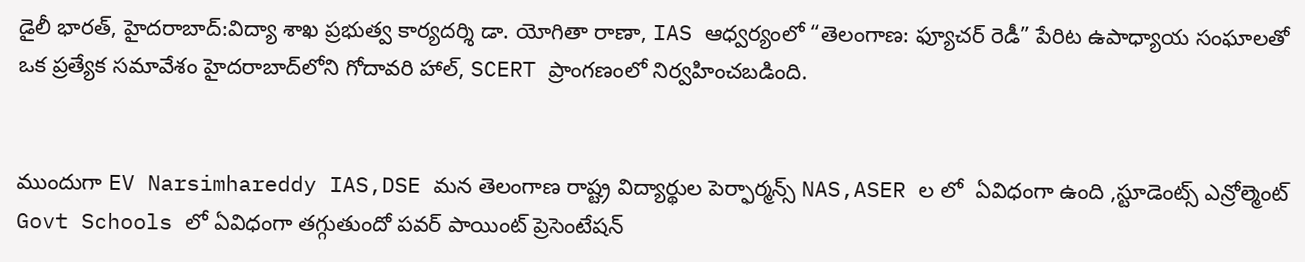డైలీ భారత్, హైదరాబాద్:విద్యా శాఖ ప్రభుత్వ కార్యదర్శి డా. యోగితా రాణా, IAS ఆధ్వర్యంలో “తెలంగాణ: ఫ్యూచర్ రెడీ” పేరిట ఉపాధ్యాయ సంఘాలతో ఒక ప్రత్యేక సమావేశం హైదరాబాద్‌లోని గోదావరి హాల్, SCERT ప్రాంగణంలో నిర్వహించబడింది.


ముందుగా EV Narsimhareddy IAS,DSE మన తెలంగాణ రాష్ట్ర విద్యార్థుల పెర్ఫార్మన్స్ NAS,ASER ల లో  ఏవిధంగా ఉంది ,స్టూడెంట్స్ ఎన్రోల్మెంట్ Govt Schools లో ఏవిధంగా తగ్గుతుందో పవర్ పాయింట్ ప్రెసెంటేషన్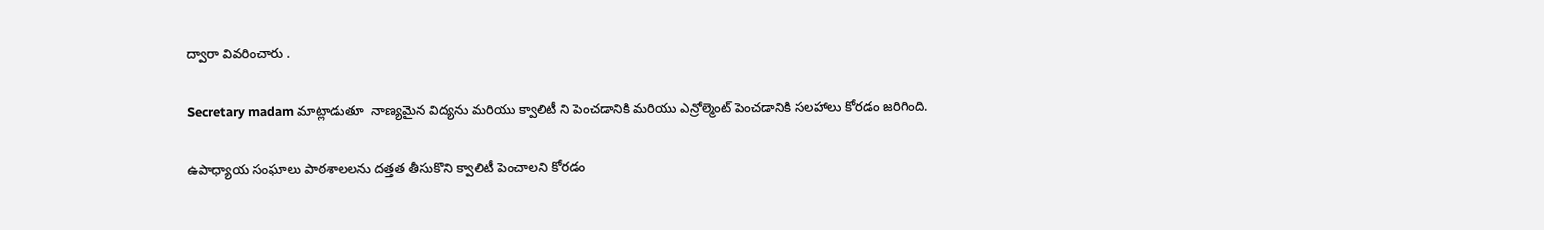ద్వారా వివరించారు .

Secretary madam మాట్లాడుతూ  నాణ్యమైన విద్యను మరియు క్వాలిటీ ని పెంచడానికి మరియు ఎన్రోల్మెంట్ పెంచడానికి సలహాలు కోరడం జరిగింది.

ఉపాధ్యాయ సంఘాలు పాఠశాలలను దత్తత తీసుకొని క్వాలిటీ పెంచాలని కోరడం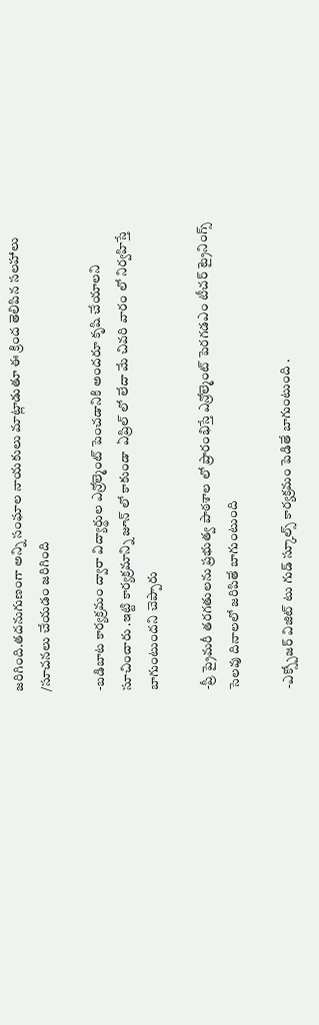జరిగింది.తదనుగుణంగా అన్ని సంఘాల నాయకులు మాట్లాడుతూ ఈ క్రింద తెలిపిన సలహాలు /సూచనలు చేయడం జరిగింది

-బడిబాట కార్యక్రమం ద్వారా విద్యార్థుల ఎన్రోల్మెంట్ పెంచడానికి అందరూ కృషి చేయాలని సూచించారు .ఇట్టి కార్యక్రమాన్ని జూన్ లో కాకుండా  ఏప్రిల్ లో లేదా మే చివరి వారం లో నిర్వహిస్తే బాగుంటుందని చెప్పారు

-ప్రీ ప్రైమరీ తరగతులను ప్రభుత్వ పాఠశాల లో ప్రారంభిస్తే ఎన్రోల్మెంట్ పెరగడఎం టీచర్ ట్రైనింగ్స్ సెలవు దినాలలో జరిపితే బాగుంటుంది

-ఎక్స్పోజర్ విజిట్ టు గుడ్ స్కూల్స్ కార్యక్రమం పెడితే బాగుంటుంది .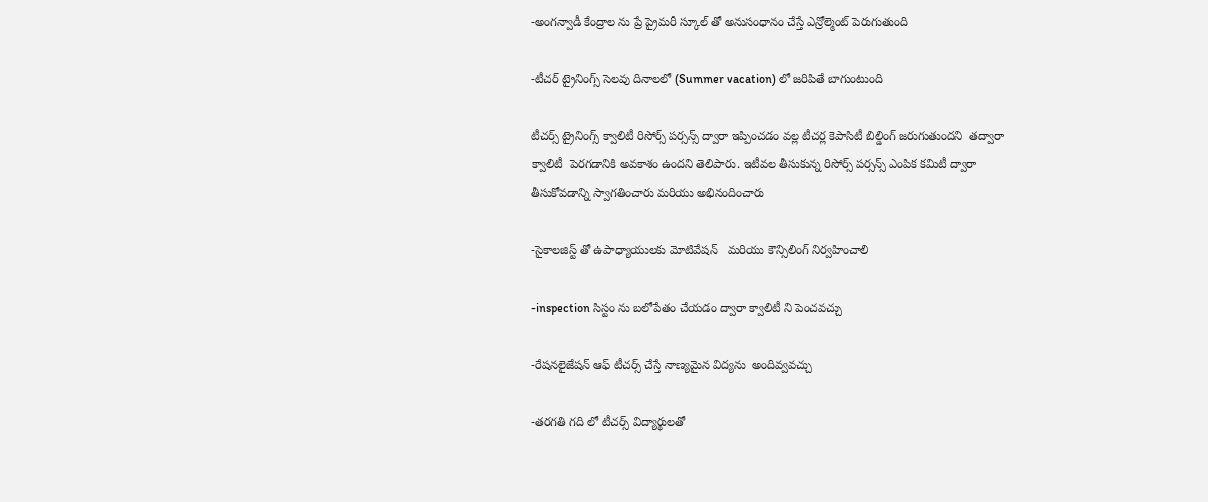-అంగన్వాడీ కేంద్రాల ను ప్రే ప్రైమరీ స్కూల్ తో అనుసంధానం చేస్తే ఎన్రోల్మెంట్ పెరుగుతుంది

-టీచర్ ట్రైనింగ్స్ సెలవు దినాలలో (Summer vacation) లో జరిపితే బాగుంటుంది

టీచర్స్ ట్రైనింగ్స్ క్వాలిటీ రిసోర్స్ పర్సన్స్ ద్వారా ఇప్పించడం వల్ల టీచర్ల కెపాసిటీ బిల్డింగ్ జరుగుతుందని  తద్వారా క్వాలిటీ  పెరగడానికి అవకాశం ఉందని తెలిపారు. ఇటీవల తీసుకున్న రిసోర్స్ పర్సన్స్ ఎంపిక కమిటీ ద్వారా తీసుకోవడాన్ని స్వాగతించారు మరియు అభినందించారు

-సైకాలజిస్ట్ తో ఉపాధ్యాయులకు మోటివేషన్   మరియు కౌన్సిలింగ్ నిర్వహించాలి

-inspection సిస్టం ను బలోపేతం చేయడం ద్వారా క్వాలిటీ ని పెంచవచ్చు

-రేషనలైజేషన్ ఆఫ్ టీచర్స్ చేస్తే నాణ్యమైన విద్యను  అందివ్వవచ్చు

-తరగతి గది లో టీచర్స్ విద్యార్థులతో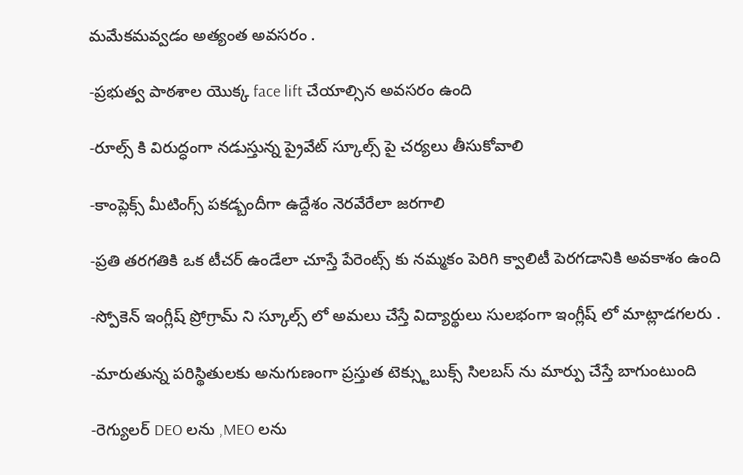మమేకమవ్వడం అత్యంత అవసరం .

-ప్రభుత్వ పాఠశాల యొక్క face lift చేయాల్సిన అవసరం ఉంది

-రూల్స్ కి విరుద్ధంగా నడుస్తున్న ప్రైవేట్ స్కూల్స్ పై చర్యలు తీసుకోవాలి

-కాంప్లెక్స్ మీటింగ్స్ పకడ్బందీగా ఉద్దేశం నెరవేరేలా జరగాలి

-ప్రతి తరగతికి ఒక టీచర్ ఉండేలా చూస్తే పేరెంట్స్ కు నమ్మకం పెరిగి క్వాలిటీ పెరగడానికి అవకాశం ఉంది

-స్పోకెన్ ఇంగ్లీష్ ప్రోగ్రామ్ ని స్కూల్స్ లో అమలు చేస్తే విద్యార్థులు సులభంగా ఇంగ్లీష్ లో మాట్లాడగలరు .

-మారుతున్న పరిస్థితులకు అనుగుణంగా ప్రస్తుత టెక్స్టుబుక్స్ సిలబస్ ను మార్పు చేస్తే బాగుంటుంది

-రెగ్యులర్ DEO లను ,MEO లను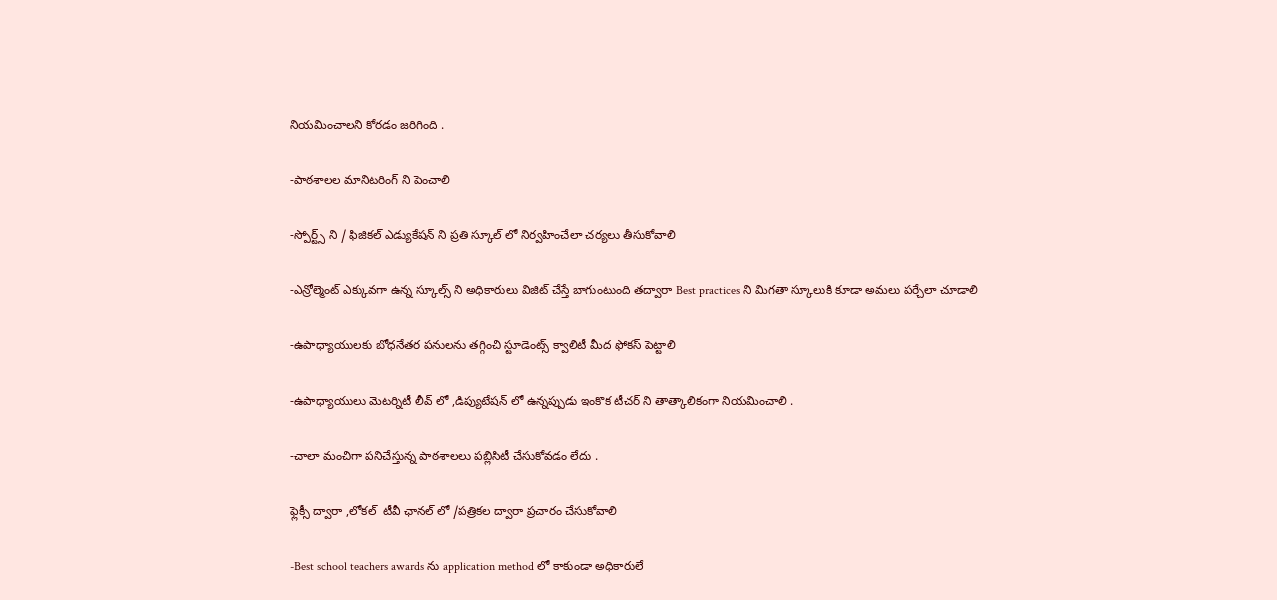నియమించాలని కోరడం జరిగింది .

-పాఠశాలల మానిటరింగ్ ని పెంచాలి

-స్పోర్ట్స్ ని / ఫిజికల్ ఎడ్యుకేషన్ ని ప్రతి స్కూల్ లో నిర్వహించేలా చర్యలు తీసుకోవాలి

-ఎన్రోల్మెంట్ ఎక్కువగా ఉన్న స్కూల్స్ ని అధికారులు విజిట్ చేస్తే బాగుంటుంది తద్వారా Best practices ని మిగతా స్కూలుకి కూడా అమలు పర్చేలా చూడాలి

-ఉపాధ్యాయులకు బోధనేతర పనులను తగ్గించి స్టూడెంట్స్ క్వాలిటీ మీద ఫోకస్ పెట్టాలి

-ఉపాధ్యాయులు మెటర్నిటీ లీవ్ లో ,డిప్యుటేషన్ లో ఉన్నప్పుడు ఇంకొక టీచర్ ని తాత్కాలికంగా నియమించాలి .

-చాలా మంచిగా పనిచేస్తున్న పాఠశాలలు పబ్లిసిటీ చేసుకోవడం లేదు .

ఫ్లెక్సీ ద్వారా ,లోకల్  టీవీ ఛానల్ లో /పత్రికల ద్వారా ప్రచారం చేసుకోవాలి

-Best school teachers awards ను application method లో కాకుండా అధికారులే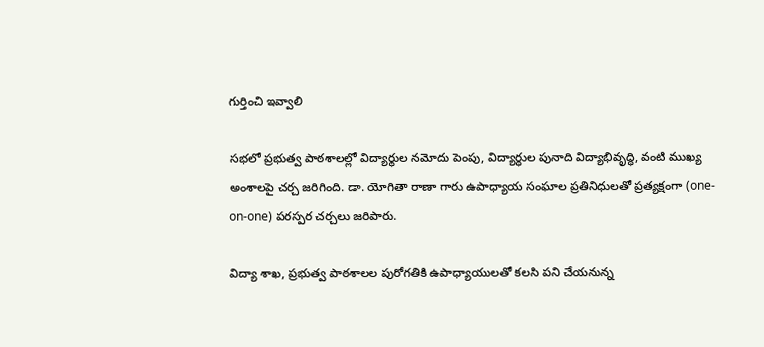గుర్తించి ఇవ్వాలి

సభలో ప్రభుత్వ పాఠశాలల్లో విద్యార్థుల నమోదు పెంపు, విద్యార్ధుల పునాది విద్యాభివృద్ధి, వంటి ముఖ్య అంశాలపై చర్చ జరిగింది. డా. యోగితా రాణా గారు ఉపాధ్యాయ సంఘాల ప్రతినిధులతో ప్రత్యక్షంగా (one-on-one) పరస్పర చర్చలు జరిపారు.

విద్యా శాఖ, ప్రభుత్వ పాఠశాలల పురోగతికి ఉపాధ్యాయులతో కలసి పని చేయనున్న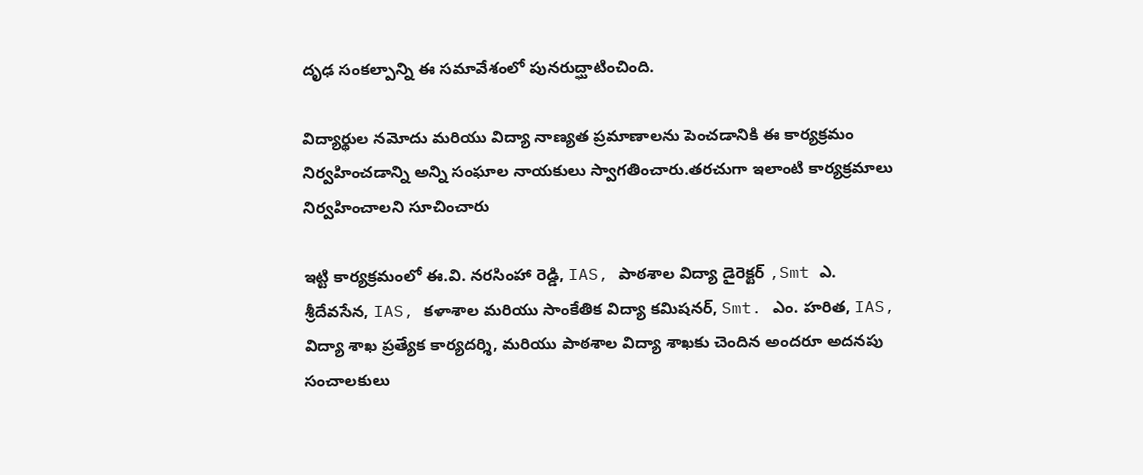దృఢ సంకల్పాన్ని ఈ సమావేశంలో పునరుద్ఘాటించింది.

విద్యార్థుల నమోదు మరియు విద్యా నాణ్యత ప్రమాణాలను పెంచడానికి ఈ కార్యక్రమం నిర్వహించడాన్ని అన్ని సంఘాల నాయకులు స్వాగతించారు.తరచుగా ఇలాంటి కార్యక్రమాలు నిర్వహించాలని సూచించారు

ఇట్టి కార్యక్రమంలో ఈ.వి. నరసింహా రెడ్డి, IAS, పాఠశాల విద్యా డైరెక్టర్ ,Smt ఎ. శ్రీదేవసేన, IAS, కళాశాల మరియు సాంకేతిక విద్యా కమిషనర్, Smt. ఎం. హరిత, IAS, విద్యా శాఖ ప్రత్యేక కార్యదర్శి, మరియు పాఠశాల విద్యా శాఖకు చెందిన అందరూ అదనపు సంచాలకులు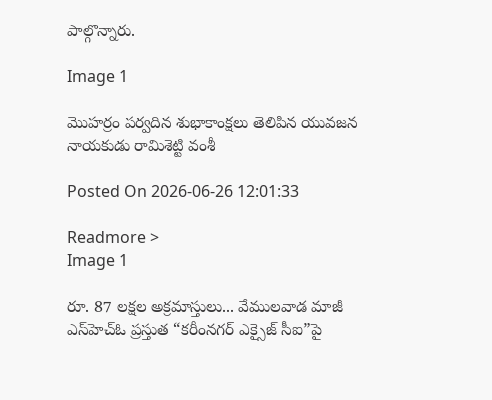పాల్గొన్నారు.

Image 1

మొహర్రం పర్వదిన శుభాకాంక్షలు తెలిపిన యువజన నాయకుడు రామిశెట్టి వంశీ

Posted On 2026-06-26 12:01:33

Readmore >
Image 1

రూ. 87 లక్షల అక్రమాస్తులు... వేములవాడ మాజీ ఎస్‌హెచ్‌ఓ ప్రస్తుత “కరీంనగర్ ఎక్సైజ్ సీఐ”పై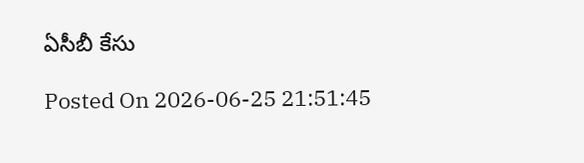ఏసీబీ కేసు

Posted On 2026-06-25 21:51:45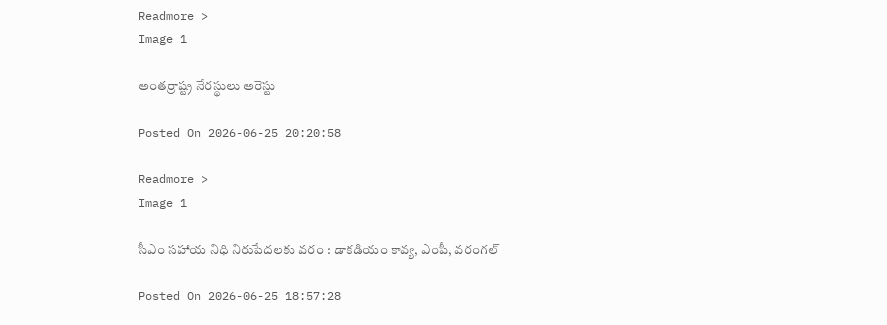Readmore >
Image 1

అంతర్రాష్ట్ర నేరస్థులు అరెస్టు

Posted On 2026-06-25 20:20:58

Readmore >
Image 1

సీఎం సహాయ నిధి నిరుపేదలకు వరం : డాకడియం కావ్య, ఎంపీ, వరంగల్

Posted On 2026-06-25 18:57:28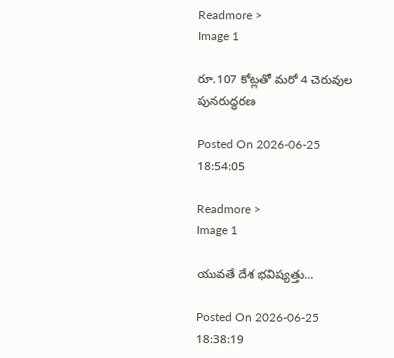Readmore >
Image 1

రూ.107 కోట్ల‌తో మ‌రో 4 చెరువుల పున‌రుద్ధ‌ర‌ణ‌

Posted On 2026-06-25 18:54:05

Readmore >
Image 1

యువతే దేశ భవిష్యత్తు...

Posted On 2026-06-25 18:38:19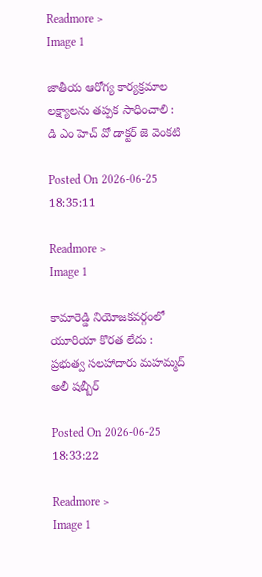Readmore >
Image 1

జాతీయ ఆరోగ్య కార్యక్రమాల లక్ష్యాలను తప్పక సాధించాలి : డి ఎం హెచ్ వో డాక్టర్ జె వెంకటి

Posted On 2026-06-25 18:35:11

Readmore >
Image 1

కామారెడ్డి నియోజకవర్గంలో యూరియా కొరత లేదు : ప్రభుత్వ సలహాదారు మహమ్మద్ అలీ షబ్బీర్

Posted On 2026-06-25 18:33:22

Readmore >
Image 1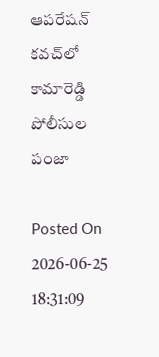ఆపరేషన్ కవచ్‌లో కామారెడ్డి పోలీసుల పంజా

Posted On 2026-06-25 18:31:09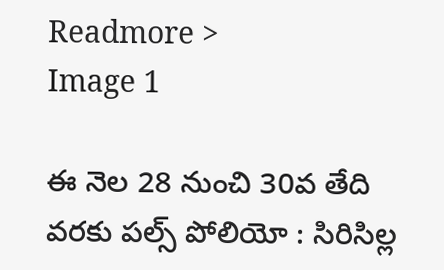Readmore >
Image 1

ఈ నెల 28 నుంచి 30వ తేది వరకు పల్స్ పోలియో : సిరిసిల్ల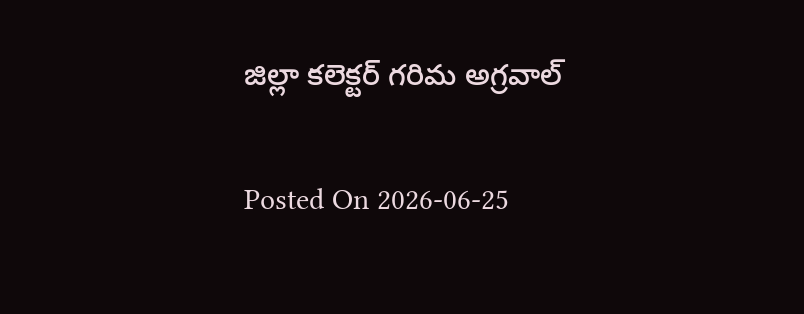జిల్లా కలెక్టర్ గరిమ అగ్రవాల్

Posted On 2026-06-25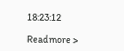18:23:12

Readmore >